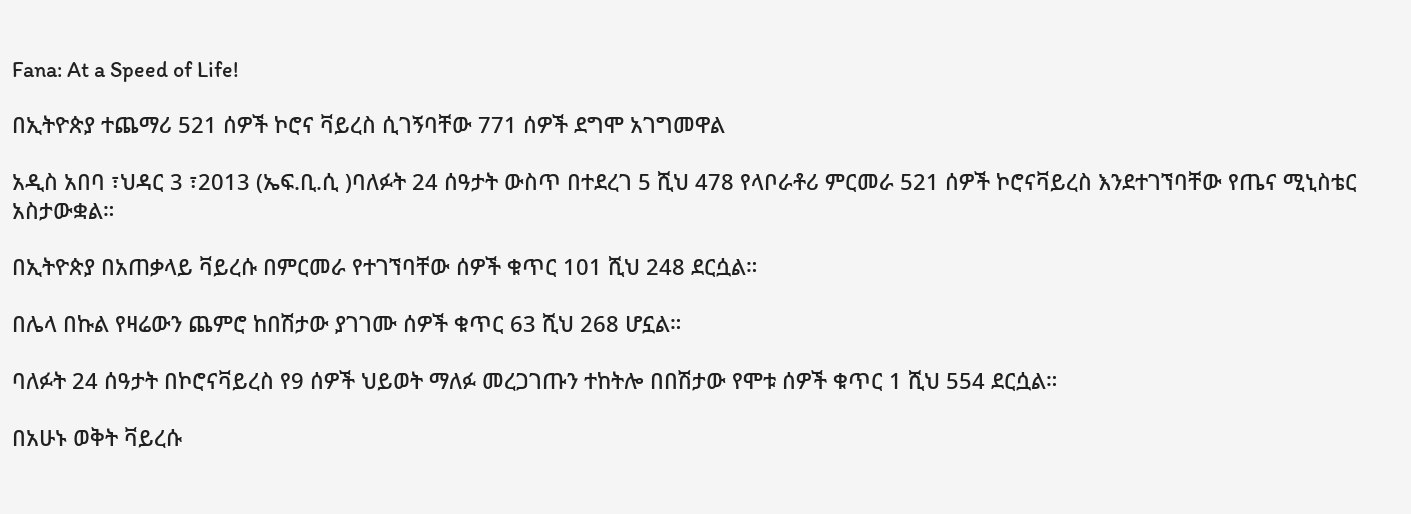Fana: At a Speed of Life!

በኢትዮጵያ ተጨማሪ 521 ሰዎች ኮሮና ቫይረስ ሲገኝባቸው 771 ሰዎች ደግሞ አገግመዋል

አዲስ አበባ ፣ህዳር 3 ፣2013 (ኤፍ.ቢ.ሲ )ባለፉት 24 ሰዓታት ውስጥ በተደረገ 5 ሺህ 478 የላቦራቶሪ ምርመራ 521 ሰዎች ኮሮናቫይረስ እንደተገኘባቸው የጤና ሚኒስቴር አስታውቋል።

በኢትዮጵያ በአጠቃላይ ቫይረሱ በምርመራ የተገኘባቸው ሰዎች ቁጥር 101 ሺህ 248 ደርሷል።

በሌላ በኩል የዛሬውን ጨምሮ ከበሽታው ያገገሙ ሰዎች ቁጥር 63 ሺህ 268 ሆኗል።

ባለፉት 24 ሰዓታት በኮሮናቫይረስ የ9 ሰዎች ህይወት ማለፉ መረጋገጡን ተከትሎ በበሽታው የሞቱ ሰዎች ቁጥር 1 ሺህ 554 ደርሷል።

በአሁኑ ወቅት ቫይረሱ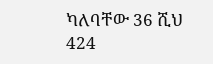ካለባቸው 36 ሺህ 424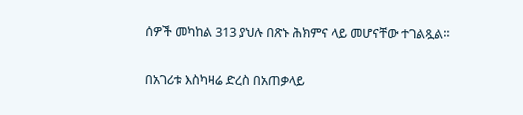ሰዎች መካከል 313 ያህሉ በጽኑ ሕክምና ላይ መሆናቸው ተገልጿል።

በአገሪቱ እስካዛሬ ድረስ በአጠቃላይ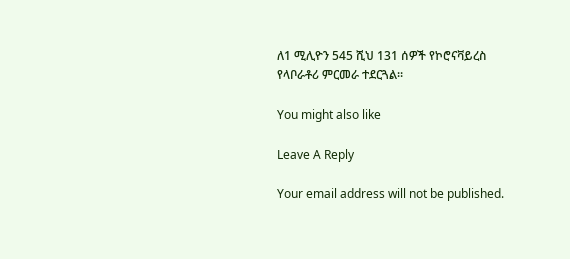ለ1 ሚሊዮን 545 ሺህ 131 ሰዎች የኮሮናቫይረስ የላቦራቶሪ ምርመራ ተደርጓል።

You might also like

Leave A Reply

Your email address will not be published.